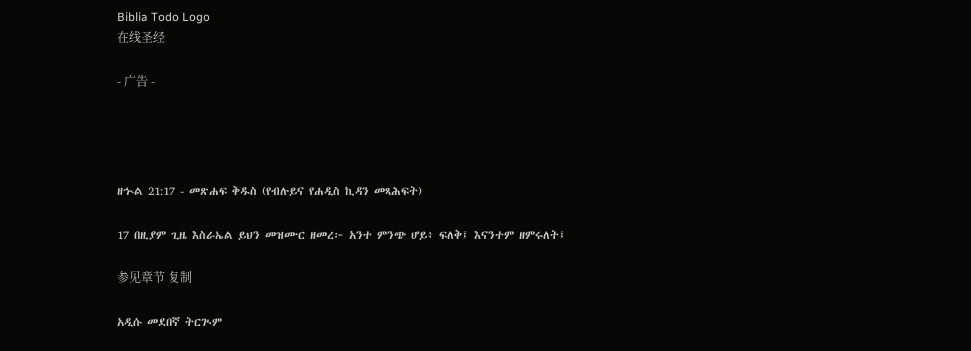Biblia Todo Logo
在线圣经

- 广告 -




ዘኍል 21:17 - መጽሐፍ ቅዱስ (የብሉይና የሐዲስ ኪዳን መጻሕፍት)

17 በዚያም ጊዜ እስራኤል ይህን መዝሙር ዘመረ፦ አንተ ምንጭ ሆይ፥ ፍለቅ፤ እናንተም ዘምሩለት፤

参见章节 复制

አዲሱ መደበኛ ትርጒም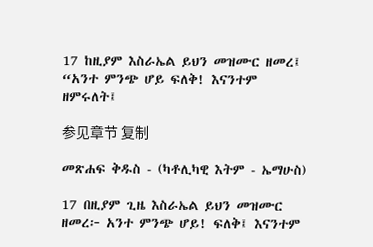17 ከዚያም እስራኤል ይህን መዝሙር ዘመረ፤ “አንተ ምንጭ ሆይ ፍለቅ! እናንተም ዘምሩለት፤

参见章节 复制

መጽሐፍ ቅዱስ - (ካቶሊካዊ እትም - ኤማሁስ)

17 በዚያም ጊዜ እስራኤል ይህን መዝሙር ዘመረ፦ አንተ ምንጭ ሆይ! ፍለቅ፤ እናንተም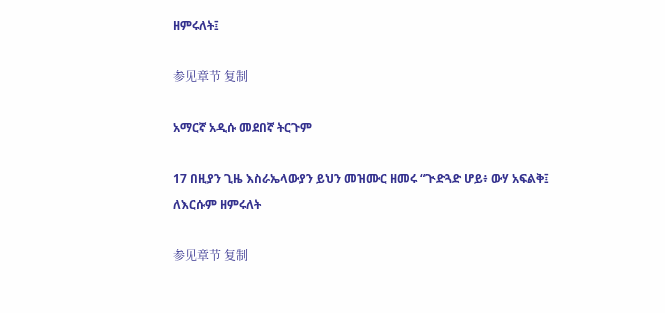ዘምሩለት፤

参见章节 复制

አማርኛ አዲሱ መደበኛ ትርጉም

17 በዚያን ጊዜ እስራኤላውያን ይህን መዝሙር ዘመሩ “ጒድጓድ ሆይ፥ ውሃ አፍልቅ፤ ለእርሱም ዘምሩለት

参见章节 复制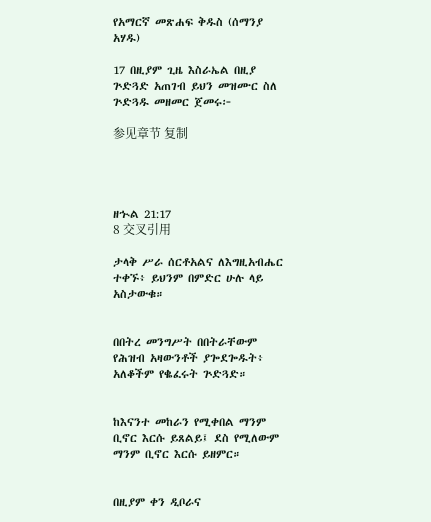የአማርኛ መጽሐፍ ቅዱስ (ሰማንያ አሃዱ)

17 በዚያም ጊዜ እስራኤል በዚያ ጕድጓድ አጠገብ ይህን መዝሙር ስለ ጕድጓዱ መዘመር ጀመሩ፦

参见章节 复制




ዘኍል 21:17
8 交叉引用

ታላቅ ሥራ ሰርቶአልና ለእግዚአብሔር ተቀኙ፥ ይህንም በምድር ሁሉ ላይ አስታውቁ።


በበትረ መንግሥት በበትራቸውም የሕዝብ አዛውንቶች ያጐደጐዱት፥ አለቆችም የቈፈሩት ጕድጓድ።


ከእናንተ መከራን የሚቀበል ማንም ቢኖር እርሱ ይጸልይ፤ ደስ የሚለውም ማንም ቢኖር እርሱ ይዘምር።


በዚያም ቀን ዲቦራና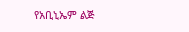የአቢኒኤም ልጅ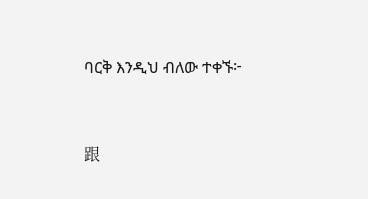ባርቅ እንዲህ ብለው ተቀኙ፦


跟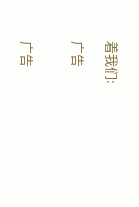着我们:

广告


广告